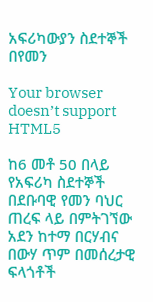አፍሪካውያን ስደተኞች በየመን

Your browser doesn’t support HTML5

ከ6 መቶ 50 በላይ የአፍሪካ ስደተኞች በደቡባዊ የመን ባህር ጠረፍ ላይ በምትገኘው አደን ከተማ በርሃብና በውሃ ጥም በመሰረታዊ ፍላጎቶች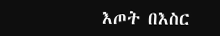እጦት በእስር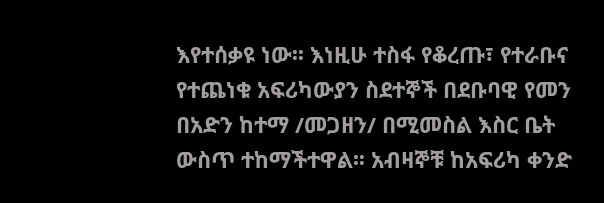እየተሰቃዩ ነው፡፡ እነዚሁ ተስፋ የቆረጡ፣ የተራቡና የተጨነቁ አፍሪካውያን ስደተኞች በደቡባዊ የመን በአድን ከተማ /መጋዘን/ በሚመስል እስር ቤት ውስጥ ተከማችተዋል፡፡ አብዛኞቹ ከአፍሪካ ቀንድ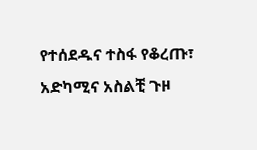የተሰደዱና ተስፋ የቆረጡ፣ አድካሚና አስልቺ ጉዞ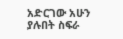አድርገው አሁን ያሉበት ስፍራ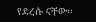የደረሱ ናቸው፡፡